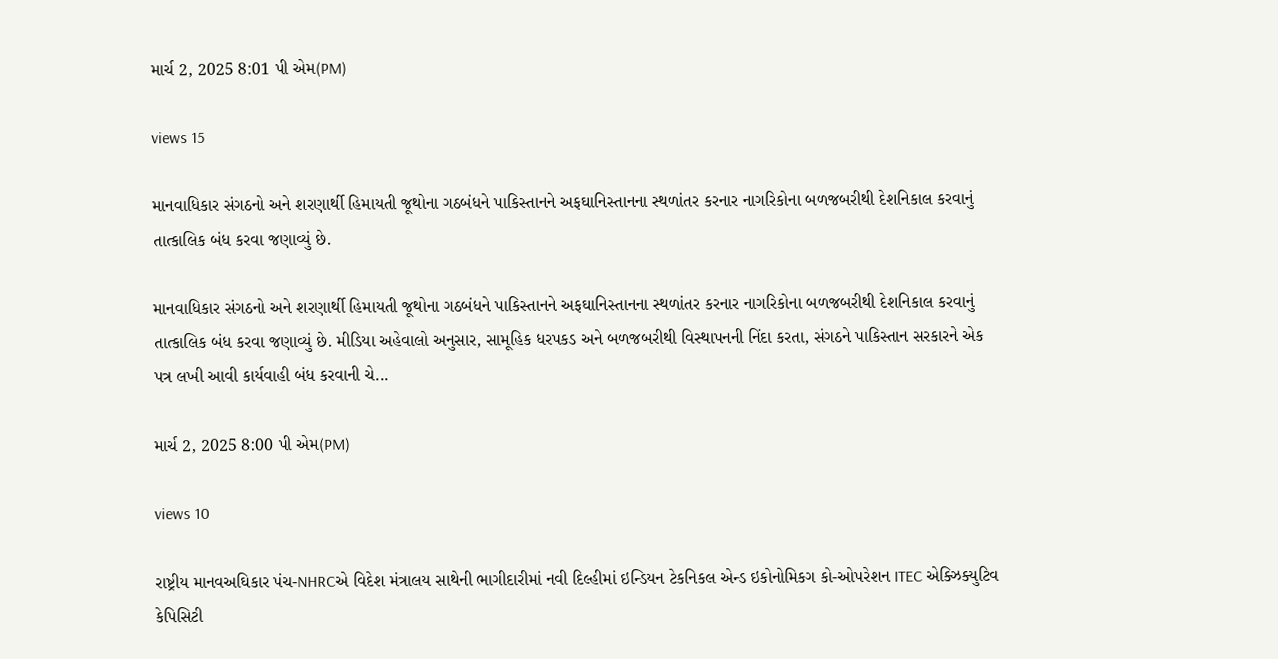માર્ચ 2, 2025 8:01 પી એમ(PM)

views 15

માનવાધિકાર સંગઠનો અને શરણાર્થી હિમાયતી જૂથોના ગઠબંધને પાકિસ્તાનને અફઘાનિસ્તાનના સ્થળાંતર કરનાર નાગરિકોના બળજબરીથી દેશનિકાલ કરવાનું તાત્કાલિક બંધ કરવા જણાવ્યું છે.

માનવાધિકાર સંગઠનો અને શરણાર્થી હિમાયતી જૂથોના ગઠબંધને પાકિસ્તાનને અફઘાનિસ્તાનના સ્થળાંતર કરનાર નાગરિકોના બળજબરીથી દેશનિકાલ કરવાનું તાત્કાલિક બંધ કરવા જણાવ્યું છે. મીડિયા અહેવાલો અનુસાર, સામૂહિક ધરપકડ અને બળજબરીથી વિસ્થાપનની નિંદા કરતા, સંગઠને પાકિસ્તાન સરકારને એક પત્ર લખી આવી કાર્યવાહી બંધ કરવાની ચે...

માર્ચ 2, 2025 8:00 પી એમ(PM)

views 10

રાષ્ટ્રીય માનવઅઘિકાર પંચ-NHRCએ વિદેશ મંત્રાલય સાથેની ભાગીદારીમાં નવી દિલ્હીમાં ઇન્ડિયન ટેકનિકલ એન્ડ ઇકોનોમિકગ કો-ઓપરેશન ITEC એક્ઝિક્યુટિવ કેપિસિટી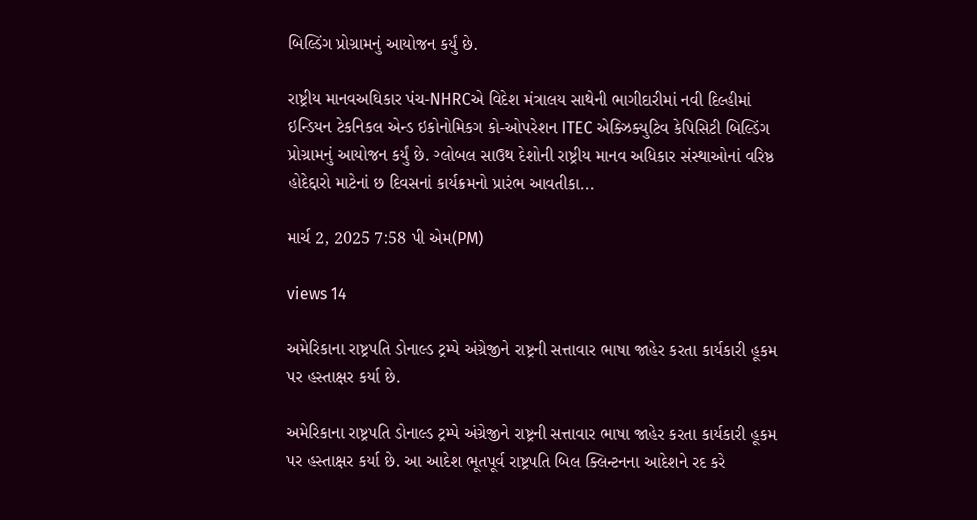બિલ્ડિંગ પ્રોગ્રામનું આયોજન કર્યું છે.

રાષ્ટ્રીય માનવઅઘિકાર પંચ-NHRCએ વિદેશ મંત્રાલય સાથેની ભાગીદારીમાં નવી દિલ્હીમાં ઇન્ડિયન ટેકનિકલ એન્ડ ઇકોનોમિકગ કો-ઓપરેશન ITEC એક્ઝિક્યુટિવ કેપિસિટી બિલ્ડિંગ પ્રોગ્રામનું આયોજન કર્યું છે. ગ્લોબલ સાઉથ દેશોની રાષ્ટ્રીય માનવ અધિકાર સંસ્થાઓનાં વરિષ્ઠ હોદેદ્દારો માટેનાં છ દિવસનાં કાર્યક્રમનો પ્રારંભ આવતીકા...

માર્ચ 2, 2025 7:58 પી એમ(PM)

views 14

અમેરિકાના રાષ્ટ્રપતિ ડોનાલ્ડ ટ્રમ્પે અંગ્રેજીને રાષ્ટ્રની સત્તાવાર ભાષા જાહેર કરતા કાર્યકારી હૂકમ પર હસ્તાક્ષર કર્યા છે.

અમેરિકાના રાષ્ટ્રપતિ ડોનાલ્ડ ટ્રમ્પે અંગ્રેજીને રાષ્ટ્રની સત્તાવાર ભાષા જાહેર કરતા કાર્યકારી હૂકમ પર હસ્તાક્ષર કર્યા છે. આ આદેશ ભૂતપૂર્વ રાષ્ટ્રપતિ બિલ ક્લિન્ટનના આદેશને રદ કરે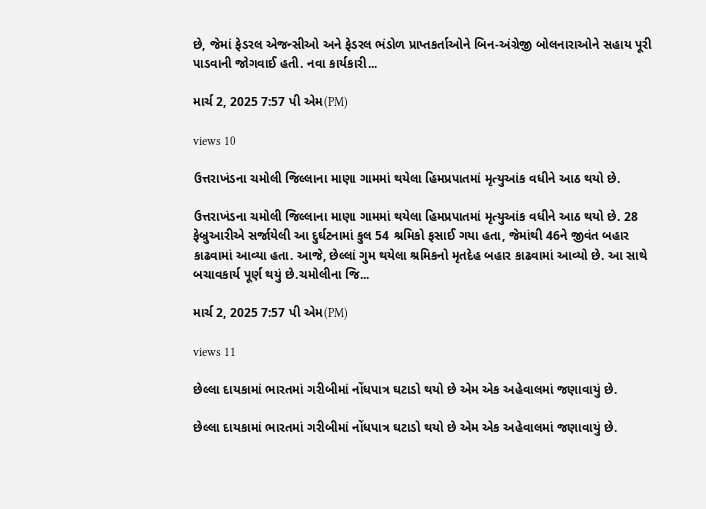છે, જેમાં ફેડરલ એજન્સીઓ અને ફેડરલ ભંડોળ પ્રાપ્તકર્તાઓને બિન-અંગ્રેજી બોલનારાઓને સહાય પૂરી પાડવાની જોગવાઈ હતી. નવા કાર્યકારી...

માર્ચ 2, 2025 7:57 પી એમ(PM)

views 10

ઉત્તરાખંડના ચમોલી જિલ્લાના માણા ગામમાં થયેલા હિમપ્રપાતમાં મૃત્યુઆંક વધીને આઠ થયો છે.

ઉત્તરાખંડના ચમોલી જિલ્લાના માણા ગામમાં થયેલા હિમપ્રપાતમાં મૃત્યુઆંક વધીને આઠ થયો છે. 28 ફેબ્રુઆરીએ સર્જાયેલી આ દુર્ઘટનામાં કુલ 54 શ્રમિકો ફસાઈ ગયા હતા, જેમાંથી 46ને જીવંત બહાર કાઢવામાં આવ્યા હતા. આજે, છેલ્લાં ગુમ થયેલા શ્રમિકનો મૃતદેહ બહાર કાઢવામાં આવ્યો છે. આ સાથે બચાવકાર્ય પૂર્ણ થયું છે.ચમોલીના જિ...

માર્ચ 2, 2025 7:57 પી એમ(PM)

views 11

છેલ્લા દાયકામાં ભારતમાં ગરીબીમાં નોંધપાત્ર ઘટાડો થયો છે એમ એક અહેવાલમાં જણાવાયું છે.

છેલ્લા દાયકામાં ભારતમાં ગરીબીમાં નોંધપાત્ર ઘટાડો થયો છે એમ એક અહેવાલમાં જણાવાયું છે.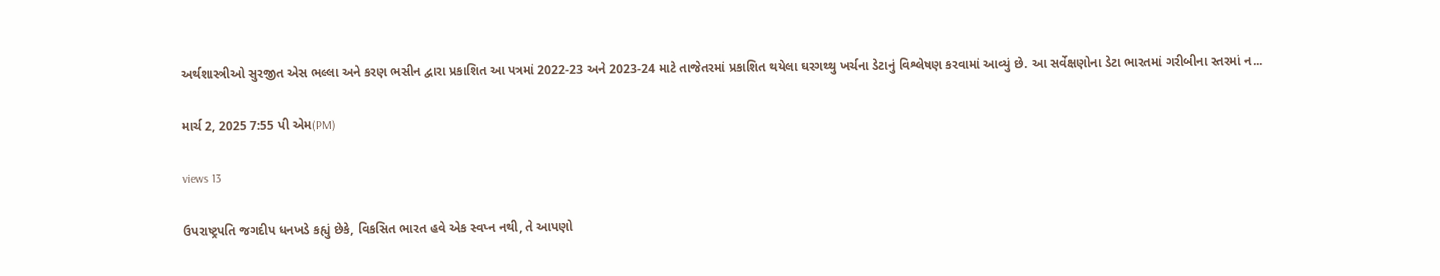અર્થશાસ્ત્રીઓ સુરજીત એસ ભલ્લા અને કરણ ભસીન દ્વારા પ્રકાશિત આ પત્રમાં 2022-23 અને 2023-24 માટે તાજેતરમાં પ્રકાશિત થયેલા ઘરગથ્થુ ખર્ચના ડેટાનું વિશ્લેષણ કરવામાં આવ્યું છે. આ સર્વેક્ષણોના ડેટા ભારતમાં ગરીબીના સ્તરમાં ન...

માર્ચ 2, 2025 7:55 પી એમ(PM)

views 13

ઉપરાષ્ટ્રપતિ જગદીપ ધનખડે કહ્યું છેકે, વિકસિત ભારત હવે એક સ્વપ્ન નથી, તે આપણો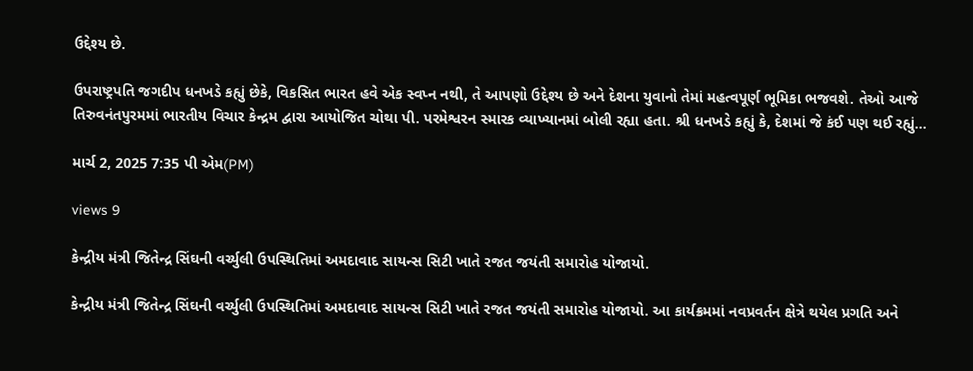ઉદ્દેશ્ય છે.

ઉપરાષ્ટ્રપતિ જગદીપ ધનખડે કહ્યું છેકે, વિકસિત ભારત હવે એક સ્વપ્ન નથી, તે આપણો ઉદ્દેશ્ય છે અને દેશના યુવાનો તેમાં મહત્વપૂર્ણ ભૂમિકા ભજવશે. તેઓ આજે તિરુવનંતપુરમમાં ભારતીય વિચાર કેન્દ્રમ દ્વારા આયોજિત ચોથા પી. પરમેશ્વરન સ્મારક વ્યાખ્યાનમાં બોલી રહ્યા હતા. શ્રી ધનખડે કહ્યું કે, દેશમાં જે કંઈ પણ થઈ રહ્યું...

માર્ચ 2, 2025 7:35 પી એમ(PM)

views 9

કેન્દ્રીય મંત્રી જિતેન્દ્ર સિંઘની વર્ચ્યુલી ઉપસ્થિતિમાં અમદાવાદ સાયન્સ સિટી ખાતે રજત જયંતી સમારોહ યોજાયો.

કેન્દ્રીય મંત્રી જિતેન્દ્ર સિંઘની વર્ચ્યુલી ઉપસ્થિતિમાં અમદાવાદ સાયન્સ સિટી ખાતે રજત જયંતી સમારોહ યોજાયો. આ કાર્યક્રમમાં નવપ્રવર્તન ક્ષેત્રે થયેલ પ્રગતિ અને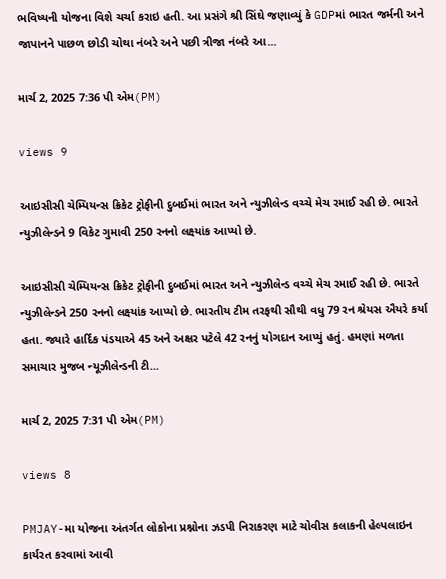ભવિષ્યની યોજના વિશે ચર્ચા કરાઇ હતી. આ પ્રસંગે શ્રી સિંઘે જણાવ્યું કે GDPમાં ભારત જર્મની અને જાપાનને પાછળ છોડી ચોથા નંબરે અને પછી ત્રીજા નંબરે આ...

માર્ચ 2, 2025 7:36 પી એમ(PM)

views 9

આઇસીસી ચેમ્પિયન્સ ક્રિકેટ ટ્રોફીની દુબઈમાં ભારત અને ન્યુઝીલેન્ડ વચ્ચે મેચ રમાઈ રહી છે. ભારતે ન્યુઝીલેન્ડને 9 વિકેટ ગુમાવી 250 રનનો લક્ષ્યાંક આપ્યો છે.

આઇસીસી ચેમ્પિયન્સ ક્રિકેટ ટ્રોફીની દુબઈમાં ભારત અને ન્યુઝીલેન્ડ વચ્ચે મેચ રમાઈ રહી છે. ભારતે ન્યુઝીલેન્ડને 250 રનનો લક્ષ્યાંક આપ્યો છે. ભારતીય ટીમ તરફથી સૌથી વધુ 79 રન શ્રેયસ ઐયરે કર્યા હતા. જ્યારે હાર્દિક પંડયાએ 45 અને અક્ષર પટેલે 42 રનનું યોગદાન આપ્યું હતું. હમણાં મળતા સમાચાર મુજબ ન્યૂઝીલેન્ડની ટી...

માર્ચ 2, 2025 7:31 પી એમ(PM)

views 8

PMJAY-મા યોજના અંતર્ગત લોકોના પ્રશ્નોના ઝડપી નિરાકરણ માટે ચોવીસ કલાકની હેલ્પલાઇન કાર્યરત કરવામાં આવી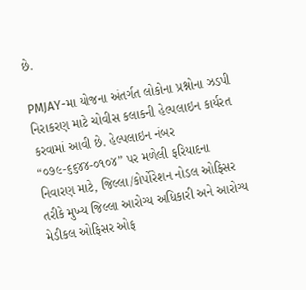છે.

PMJAY-મા યોજના અંતર્ગત લોકોના પ્રશ્નોના ઝડપી નિરાકરણ માટે ચોવીસ કલાકની હેલ્પલાઇન કાર્યરત કરવામાં આવી છે. હેલ્પલાઇન નંબર “૦૭૯-૬૬૪૪-૦૧૦૪” પર મળેલી ફરિયાદના નિવારણ માટે, જિલ્લા/કોર્પોરેશન નોડલ ઓફિસર તરીકે મુખ્ય જિલ્લા આરોગ્ય અધિકારી અને આરોગ્ય મેડીકલ ઓફિસર ઓફ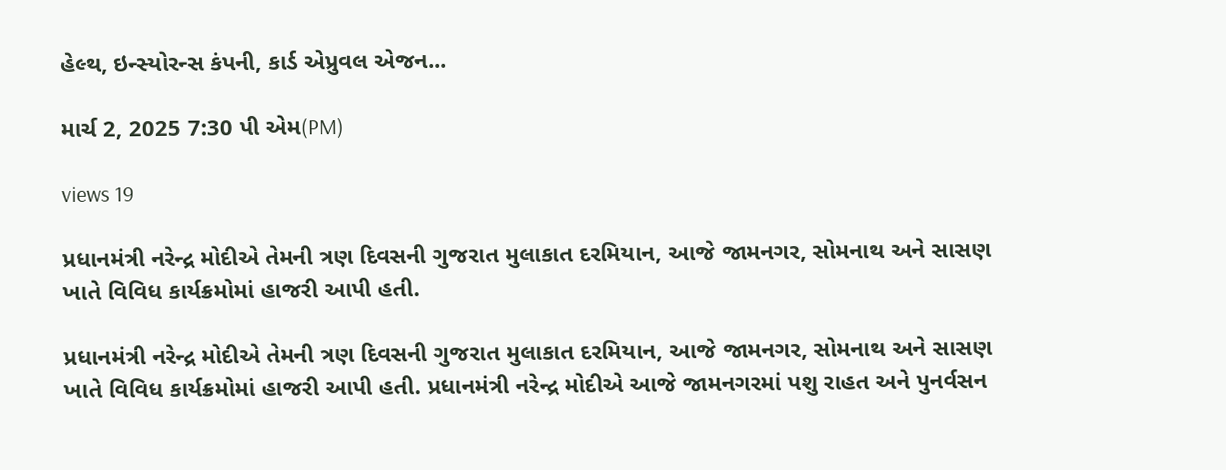હેલ્થ, ઇન્સ્યોરન્સ કંપની, કાર્ડ એપ્રુવલ એજન...

માર્ચ 2, 2025 7:30 પી એમ(PM)

views 19

પ્રધાનમંત્રી નરેન્દ્ર મોદીએ તેમની ત્રણ દિવસની ગુજરાત મુલાકાત દરમિયાન, આજે જામનગર, સોમનાથ અને સાસણ ખાતે વિવિધ કાર્યક્રમોમાં હાજરી આપી હતી.

પ્રધાનમંત્રી નરેન્દ્ર મોદીએ તેમની ત્રણ દિવસની ગુજરાત મુલાકાત દરમિયાન, આજે જામનગર, સોમનાથ અને સાસણ ખાતે વિવિધ કાર્યક્રમોમાં હાજરી આપી હતી. પ્રધાનમંત્રી નરેન્દ્ર મોદીએ આજે જામનગરમાં પશુ રાહત અને પુનર્વસન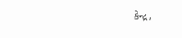કેન્દ્ર,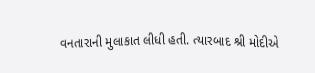વનતારાની મુલાકાત લીધી હતી. ત્યારબાદ શ્રી મોદીએ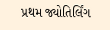પ્રથમ જ્યોતિર્લિંગ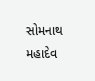સોમનાથ મહાદેવ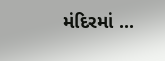મંદિરમાં ...